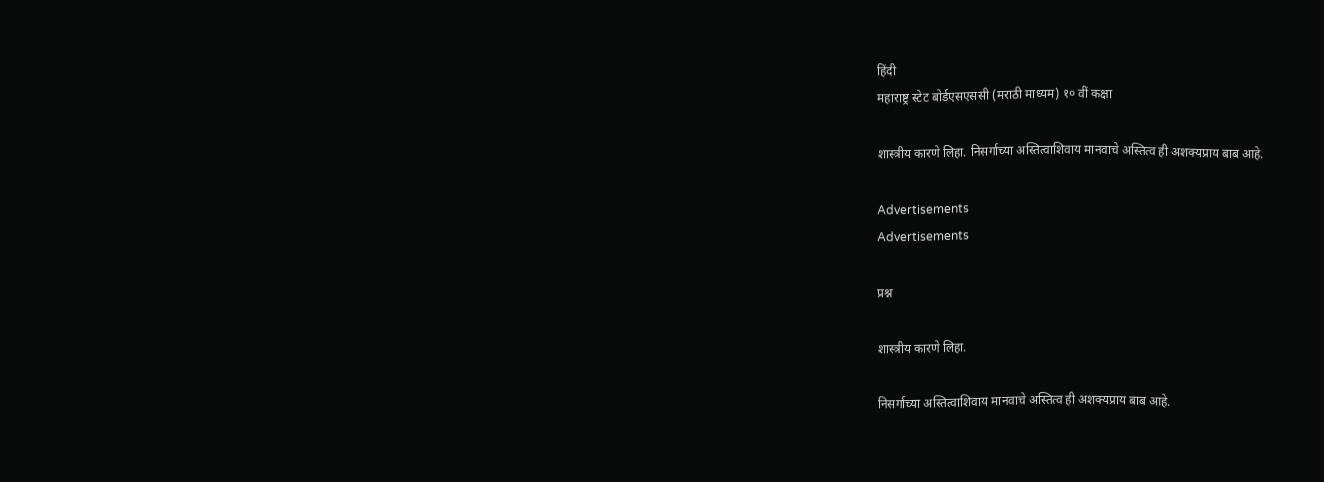हिंदी
महाराष्ट्र स्टेट बोर्डएसएससी (मराठी माध्यम) १० वीं कक्षा

शास्त्रीय कारणे लिहा. निसर्गाच्या अस्तित्वाशिवाय मानवाचे अस्तित्व ही अशक्यप्राय बाब आहे.

Advertisements
Advertisements

प्रश्न

शास्त्रीय कारणे लिहा.

निसर्गाच्या अस्तित्वाशिवाय मानवाचे अस्तित्व ही अशक्यप्राय बाब आहे.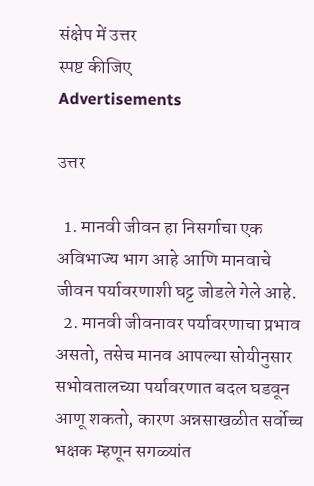संक्षेप में उत्तर
स्पष्ट कीजिए
Advertisements

उत्तर

  1. मानवी जीवन हा निसर्गाचा एक अविभाज्य भाग आहे आणि मानवाचे जीवन पर्यावरणाशी घट्ट जोडले गेले आहे.
  2. मानवी जीवनावर पर्यावरणाचा प्रभाव असतो, तसेच मानव आपल्या सोयीनुसार सभोवतालच्या पर्यावरणात बदल घडवून आणू शकतो, कारण अन्नसाखळीत सर्वोच्च भक्षक म्हणून सगळ्यांत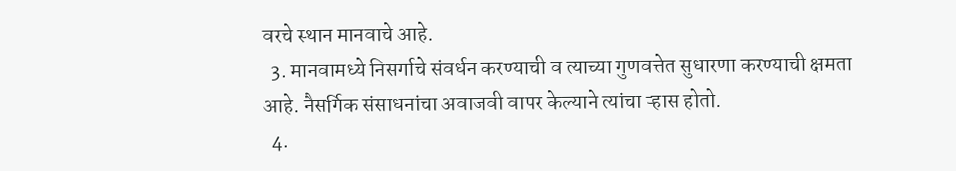वरचे स्थान मानवाचे आहे.
  3. मानवामध्ये निसर्गाचे संवर्धन करण्याची व त्याच्या गुणवत्तेत सुधारणा करण्याची क्षमता आहे. नैसर्गिक संसाधनांचा अवाजवी वापर केल्याने त्यांचा ऱ्हास होतो.
  4.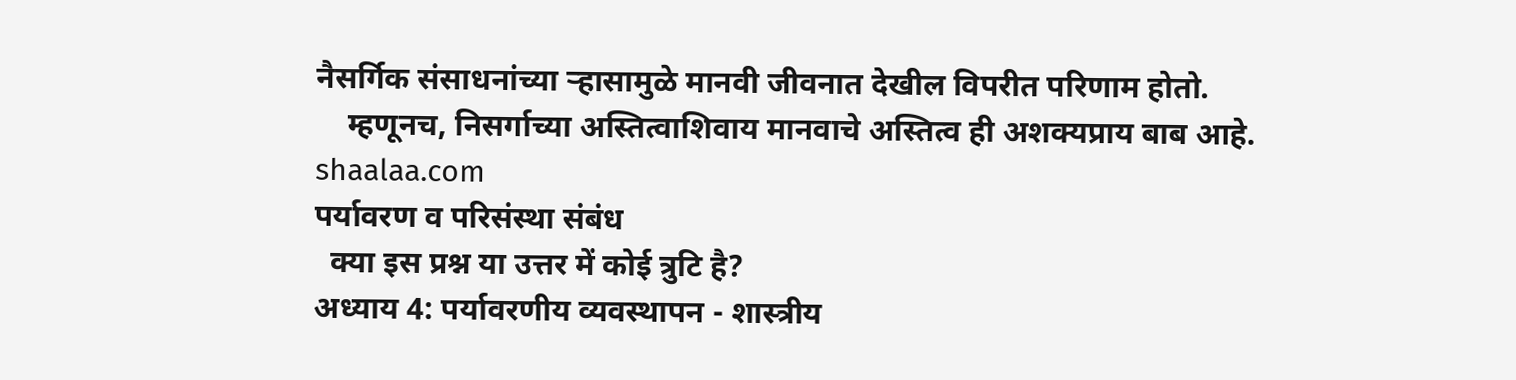नैसर्गिक संसाधनांच्या ऱ्हासामुळे मानवी जीवनात देखील विपरीत परिणाम होतो.
    म्हणूनच, निसर्गाच्या अस्तित्वाशिवाय मानवाचे अस्तित्व ही अशक्यप्राय बाब आहे.
shaalaa.com
पर्यावरण व परिसंस्था संबंध
  क्या इस प्रश्न या उत्तर में कोई त्रुटि है?
अध्याय 4: पर्यावरणीय व्यवस्थापन - शास्त्रीय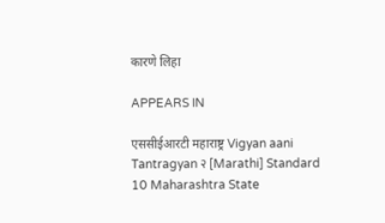कारणे लिहा

APPEARS IN

एससीईआरटी महाराष्ट्र Vigyan aani Tantragyan २ [Marathi] Standard 10 Maharashtra State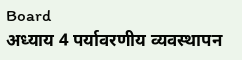Board
अध्याय 4 पर्यावरणीय व्यवस्थापन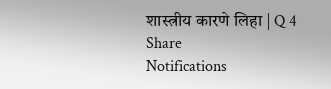शास्त्रीय कारणे लिहा | Q 4
Share
Notifications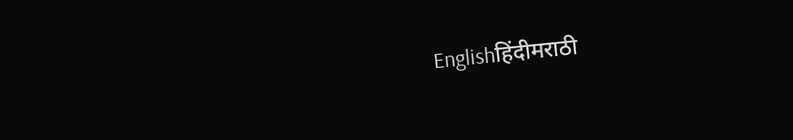Englishहिंदीमराठी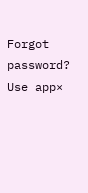Forgot password?
Use app×